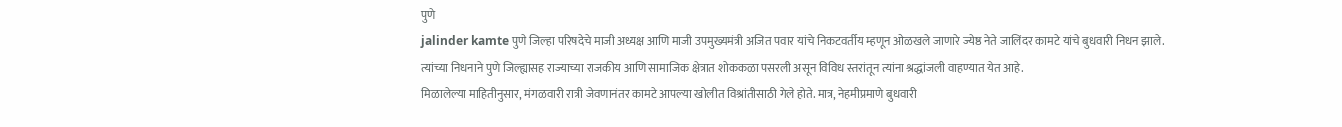पुणे
jalinder kamte पुणे जिल्हा परिषदेचे माजी अध्यक्ष आणि माजी उपमुख्यमंत्री अजित पवार यांचे निकटवर्तीय म्हणून ओळखले जाणारे ज्येष्ठ नेते जालिंदर कामटे यांचे बुधवारी निधन झाले. त्यांच्या निधनाने पुणे जिल्ह्यासह राज्याच्या राजकीय आणि सामाजिक क्षेत्रात शोककळा पसरली असून विविध स्तरांतून त्यांना श्रद्धांजली वाहण्यात येत आहे.
मिळालेल्या माहितीनुसार, मंगळवारी रात्री जेवणानंतर कामटे आपल्या खोलीत विश्रांतीसाठी गेले होते. मात्र, नेहमीप्रमाणे बुधवारी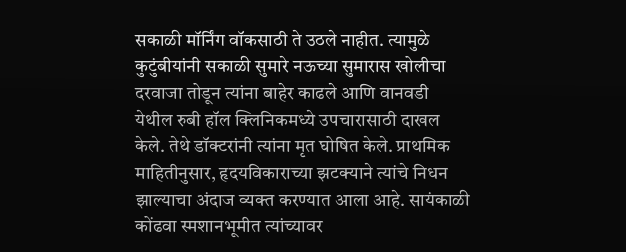सकाळी मॉर्निंग वॉकसाठी ते उठले नाहीत. त्यामुळे कुटुंबीयांनी सकाळी सुमारे नऊच्या सुमारास खोलीचा दरवाजा तोडून त्यांना बाहेर काढले आणि वानवडी येथील रुबी हॉल क्लिनिकमध्ये उपचारासाठी दाखल केले. तेथे डॉक्टरांनी त्यांना मृत घोषित केले. प्राथमिक माहितीनुसार, हृदयविकाराच्या झटक्याने त्यांचे निधन झाल्याचा अंदाज व्यक्त करण्यात आला आहे. सायंकाळी कोंढवा स्मशानभूमीत त्यांच्यावर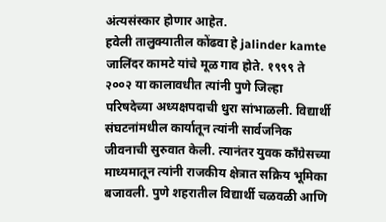अंत्यसंस्कार होणार आहेत.
हवेली तालुक्यातील कोंढवा हे jalinder kamte जालिंदर कामटे यांचे मूळ गाव होते. १९९९ ते २००२ या कालावधीत त्यांनी पुणे जिल्हा परिषदेच्या अध्यक्षपदाची धुरा सांभाळली. विद्यार्थी संघटनांमधील कार्यातून त्यांनी सार्वजनिक जीवनाची सुरुवात केली. त्यानंतर युवक काँग्रेसच्या माध्यमातून त्यांनी राजकीय क्षेत्रात सक्रिय भूमिका बजावली. पुणे शहरातील विद्यार्थी चळवळी आणि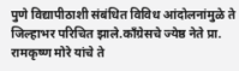पुणे विद्यापीठाशी संबंधित विविध आंदोलनांमुळे ते जिल्हाभर परिचित झाले.काँग्रेसचे ज्येष्ठ नेते प्रा. रामकृष्ण मोरे यांचे ते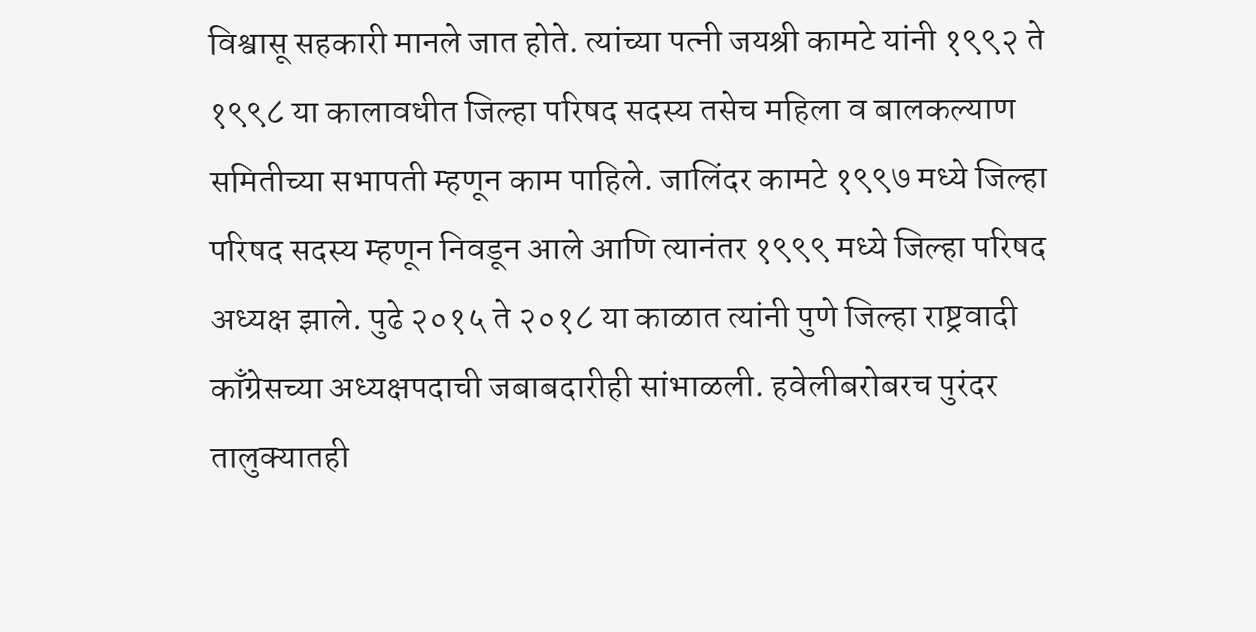विश्वासू सहकारी मानले जात होते. त्यांच्या पत्नी जयश्री कामटे यांनी १९९२ ते १९९८ या कालावधीत जिल्हा परिषद सदस्य तसेच महिला व बालकल्याण समितीच्या सभापती म्हणून काम पाहिले. जालिंदर कामटे १९९७ मध्ये जिल्हा परिषद सदस्य म्हणून निवडून आले आणि त्यानंतर १९९९ मध्ये जिल्हा परिषद अध्यक्ष झाले. पुढे २०१५ ते २०१८ या काळात त्यांनी पुणे जिल्हा राष्ट्रवादी काँग्रेसच्या अध्यक्षपदाची जबाबदारीही सांभाळली. हवेलीबरोबरच पुरंदर तालुक्यातही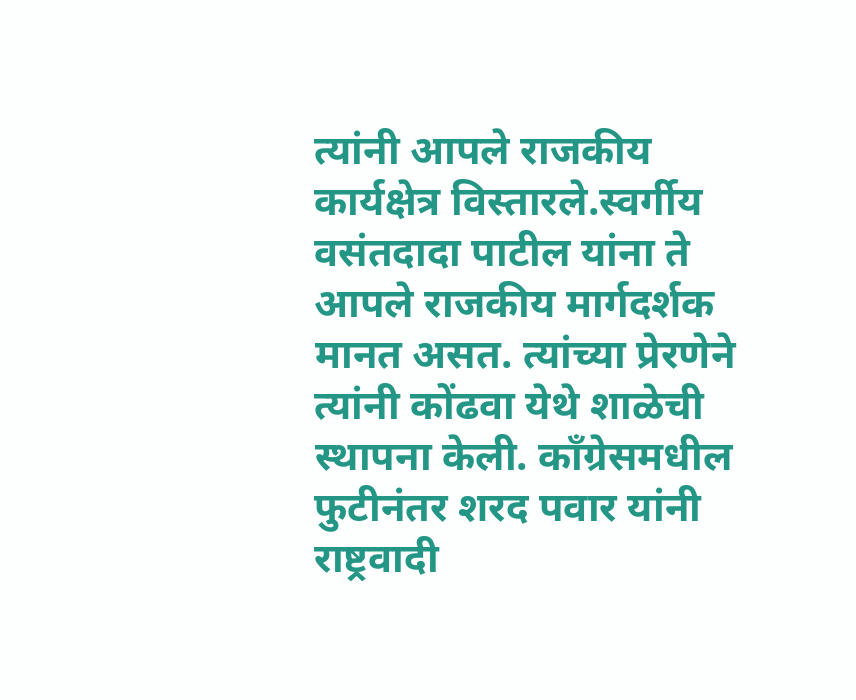त्यांनी आपले राजकीय कार्यक्षेत्र विस्तारले.स्वर्गीय वसंतदादा पाटील यांना ते आपले राजकीय मार्गदर्शक मानत असत. त्यांच्या प्रेरणेने त्यांनी कोंढवा येथे शाळेची स्थापना केली. काँग्रेसमधील फुटीनंतर शरद पवार यांनी राष्ट्रवादी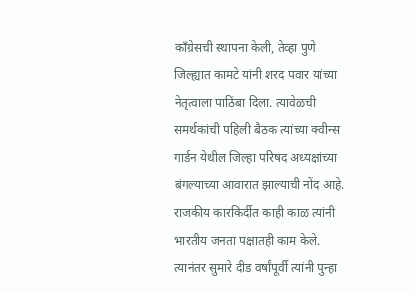काँग्रेसची स्थापना केली, तेव्हा पुणे जिल्ह्यात कामटे यांनी शरद पवार यांच्या नेतृत्वाला पाठिंबा दिला. त्यावेळची समर्थकांची पहिली बैठक त्यांच्या क्वीन्स गार्डन येथील जिल्हा परिषद अध्यक्षांच्या बंगल्याच्या आवारात झाल्याची नोंद आहे.
राजकीय कारकिर्दीत काही काळ त्यांनी भारतीय जनता पक्षातही काम केले. त्यानंतर सुमारे दीड वर्षांपूर्वी त्यांनी पुन्हा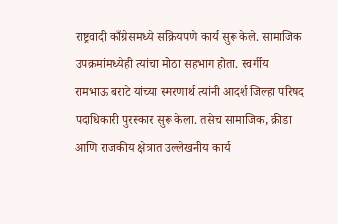राष्ट्रवादी काँग्रेसमध्ये सक्रियपणे कार्य सुरू केले. सामाजिक उपक्रमांमध्येही त्यांचा मोठा सहभाग होता. स्वर्गीय रामभाऊ बराटे यांच्या स्मरणार्थ त्यांनी आदर्श जिल्हा परिषद पदाधिकारी पुरस्कार सुरू केला. तसेच सामाजिक, क्रीडा आणि राजकीय क्षेत्रात उल्लेखनीय कार्य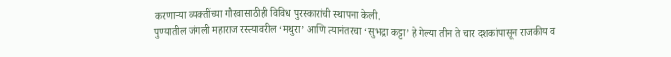करणाऱ्या व्यक्तींच्या गौरवासाठीही विविध पुरस्कारांची स्थापना केली.
पुण्यातील जंगली महाराज रस्त्यावरील ‘मथुरा’ आणि त्यानंतरचा ‘सुभद्रा कट्टा’ हे गेल्या तीन ते चार दशकांपासून राजकीय व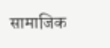सामाजिक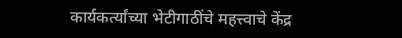कार्यकर्त्यांच्या भेटीगाठींचे महत्त्वाचे केंद्र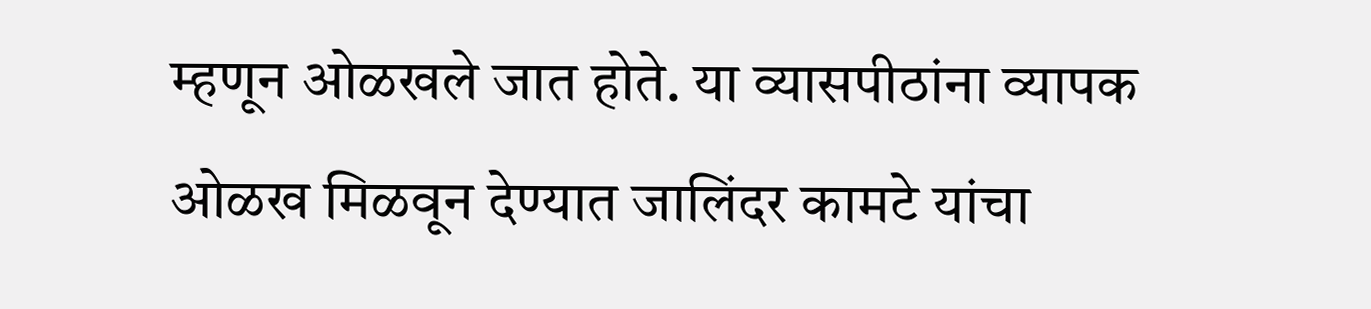म्हणून ओळखले जात होते. या व्यासपीठांना व्यापक ओळख मिळवून देण्यात जालिंदर कामटे यांचा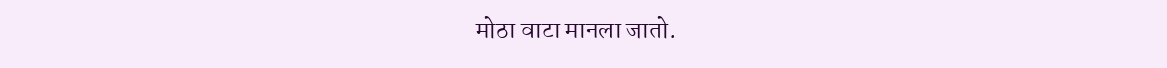मोठा वाटा मानला जातो.